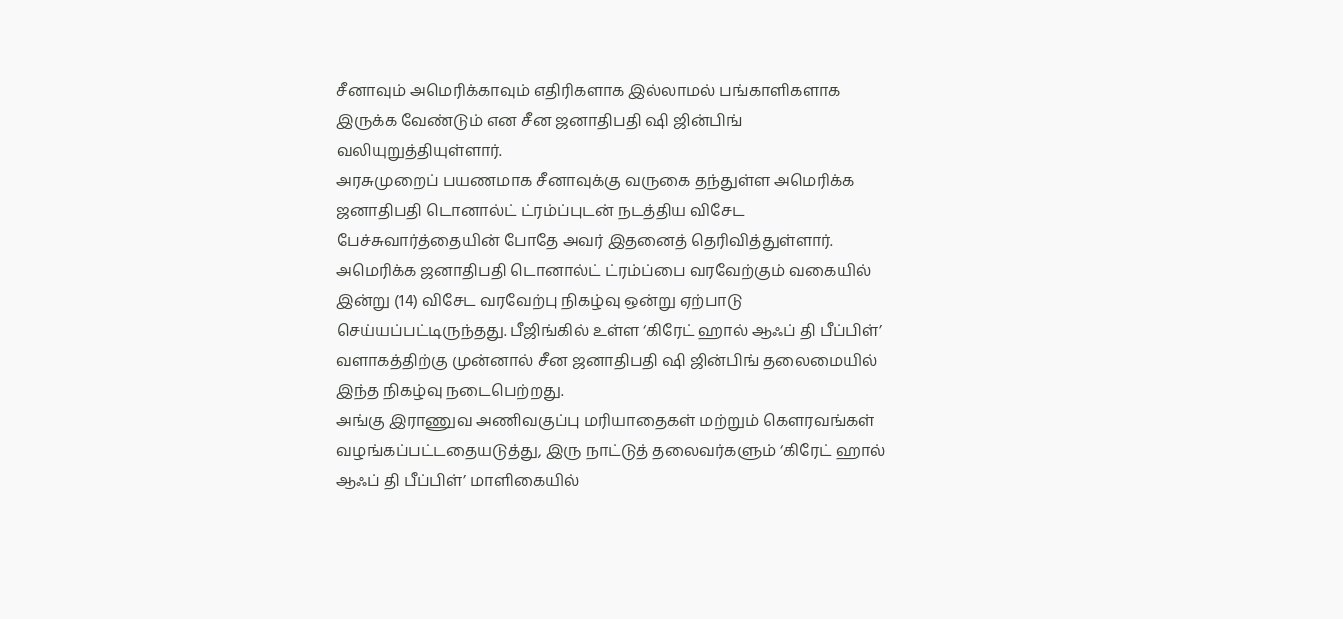சீனாவும் அமெரிக்காவும் எதிரிகளாக இல்லாமல் பங்காளிகளாக இருக்க வேண்டும் என சீன ஜனாதிபதி ஷி ஜின்பிங் வலியுறுத்தியுள்ளார்.
அரசுமுறைப் பயணமாக சீனாவுக்கு வருகை தந்துள்ள அமெரிக்க ஜனாதிபதி டொனால்ட் ட்ரம்ப்புடன் நடத்திய விசேட பேச்சுவார்த்தையின் போதே அவர் இதனைத் தெரிவித்துள்ளார்.
அமெரிக்க ஜனாதிபதி டொனால்ட் ட்ரம்ப்பை வரவேற்கும் வகையில் இன்று (14) விசேட வரவேற்பு நிகழ்வு ஒன்று ஏற்பாடு செய்யப்பட்டிருந்தது. பீஜிங்கில் உள்ள ‘கிரேட் ஹால் ஆஃப் தி பீப்பிள்’ வளாகத்திற்கு முன்னால் சீன ஜனாதிபதி ஷி ஜின்பிங் தலைமையில் இந்த நிகழ்வு நடைபெற்றது.
அங்கு இராணுவ அணிவகுப்பு மரியாதைகள் மற்றும் கௌரவங்கள் வழங்கப்பட்டதையடுத்து, இரு நாட்டுத் தலைவர்களும் ‘கிரேட் ஹால் ஆஃப் தி பீப்பிள்’ மாளிகையில்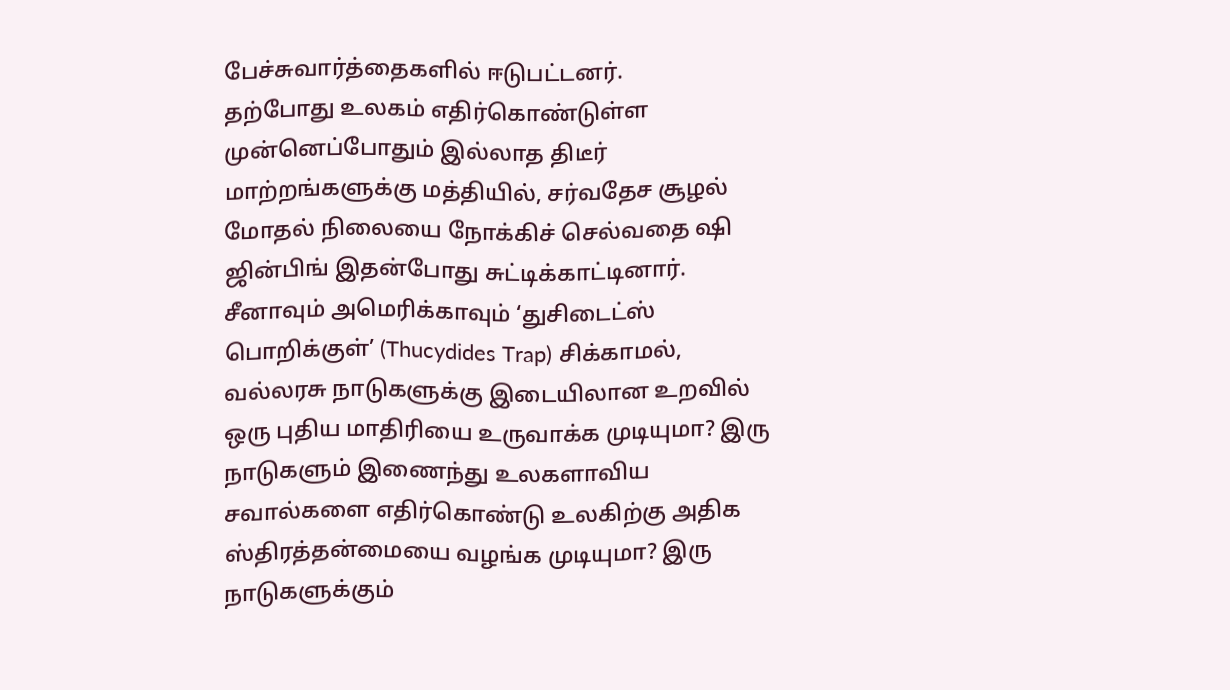பேச்சுவார்த்தைகளில் ஈடுபட்டனர்.
தற்போது உலகம் எதிர்கொண்டுள்ள முன்னெப்போதும் இல்லாத திடீர் மாற்றங்களுக்கு மத்தியில், சர்வதேச சூழல் மோதல் நிலையை நோக்கிச் செல்வதை ஷி ஜின்பிங் இதன்போது சுட்டிக்காட்டினார்.
சீனாவும் அமெரிக்காவும் ‘துசிடைட்ஸ் பொறிக்குள்’ (Thucydides Trap) சிக்காமல், வல்லரசு நாடுகளுக்கு இடையிலான உறவில் ஒரு புதிய மாதிரியை உருவாக்க முடியுமா? இரு நாடுகளும் இணைந்து உலகளாவிய சவால்களை எதிர்கொண்டு உலகிற்கு அதிக ஸ்திரத்தன்மையை வழங்க முடியுமா? இரு நாடுகளுக்கும்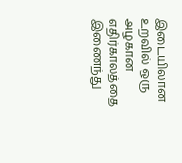இடையிலான உறவில் ஒரு அழகான எதிர்காலத்தை இணைந்து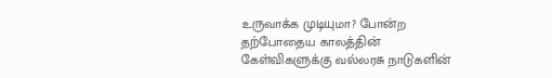உருவாக்க முடியுமா? போன்ற தற்போதைய காலத்தின் கேள்விகளுக்கு வல்லரசு நாடுகளின்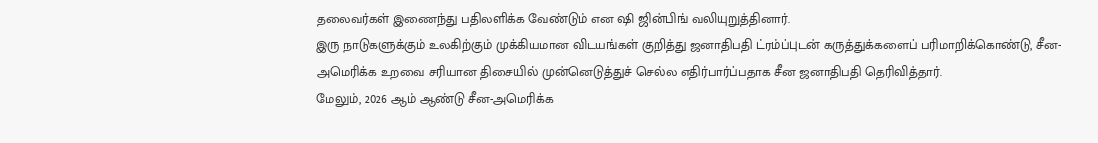தலைவர்கள் இணைந்து பதிலளிக்க வேண்டும் என ஷி ஜின்பிங் வலியுறுத்தினார்.
இரு நாடுகளுக்கும் உலகிற்கும் முக்கியமான விடயங்கள் குறித்து ஜனாதிபதி ட்ரம்ப்புடன் கருத்துக்களைப் பரிமாறிக்கொண்டு, சீன-அமெரிக்க உறவை சரியான திசையில் முன்னெடுத்துச் செல்ல எதிர்பார்ப்பதாக சீன ஜனாதிபதி தெரிவித்தார்.
மேலும், 2026 ஆம் ஆண்டு சீன-அமெரிக்க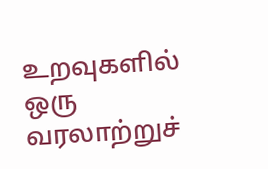உறவுகளில் ஒரு வரலாற்றுச்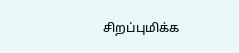சிறப்புமிக்க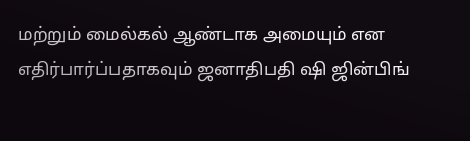மற்றும் மைல்கல் ஆண்டாக அமையும் என எதிர்பார்ப்பதாகவும் ஜனாதிபதி ஷி ஜின்பிங்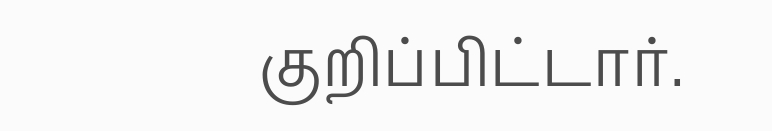குறிப்பிட்டார்.